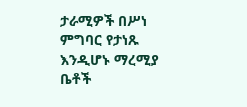ታራሚዎች በሥነ ምግባር የታነጹ እንዲሆኑ ማረሚያ ቤቶች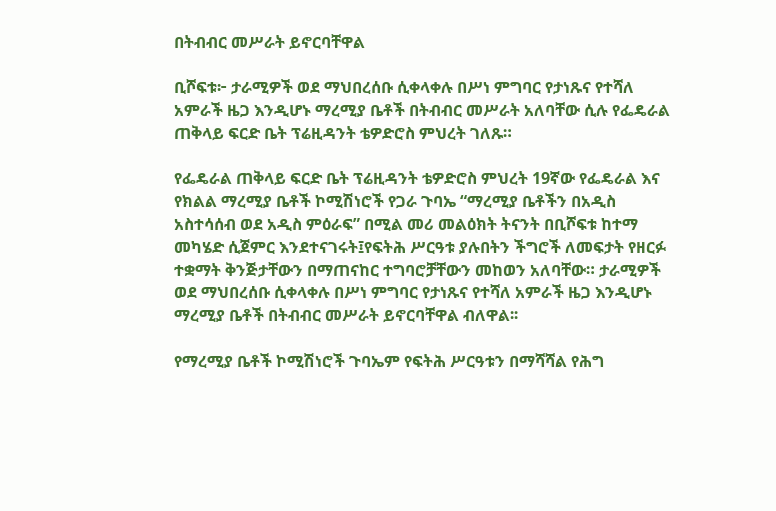በትብብር መሥራት ይኖርባቸዋል

ቢሾፍቱ፦ ታራሚዎች ወደ ማህበረሰቡ ሲቀላቀሉ በሥነ ምግባር የታነጹና የተሻለ አምራች ዜጋ እንዲሆኑ ማረሚያ ቤቶች በትብብር መሥራት አለባቸው ሲሉ የፌዴራል ጠቅላይ ፍርድ ቤት ፕሬዚዳንት ቴዎድሮስ ምህረት ገለጹ።

የፌዴራል ጠቅላይ ፍርድ ቤት ፕሬዚዳንት ቴዎድሮስ ምህረት 19ኛው የፌዴራል እና የክልል ማረሚያ ቤቶች ኮሚሽነሮች የጋራ ጉባኤ “ማረሚያ ቤቶችን በአዲስ አስተሳሰብ ወደ አዲስ ምዕራፍ” በሚል መሪ መልዕክት ትናንት በቢሾፍቱ ከተማ መካሄድ ሲጀምር እንደተናገሩት፤የፍትሕ ሥርዓቱ ያሉበትን ችግሮች ለመፍታት የዘርፉ ተቋማት ቅንጅታቸውን በማጠናከር ተግባሮቻቸውን መከወን አለባቸው። ታራሚዎች ወደ ማህበረሰቡ ሲቀላቀሉ በሥነ ምግባር የታነጹና የተሻለ አምራች ዜጋ እንዲሆኑ ማረሚያ ቤቶች በትብብር መሥራት ይኖርባቸዋል ብለዋል፡፡

የማረሚያ ቤቶች ኮሚሽነሮች ጉባኤም የፍትሕ ሥርዓቱን በማሻሻል የሕግ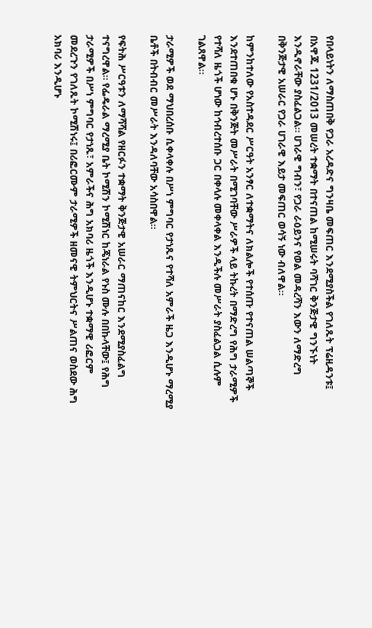የበላይነትን ለማስጠበቅ የጋራ አረዳድና ግንዛቤ መፍጠር እንደሚያስችል የገለጹት ፕሬዚዳንቱ፤ በአዋጁ 1231/2013 መሠረት ተቋማት በተናጠል ከሚሠሩት ባሻገር ቅንጅታዊ ግንኙነት እንዲኖራቸው ያስፈልጋል። ሀገራዊ ግብን፣ የጋራ ራዕይንና የወል መዳረሻን እውን ለማድረግ በቅንጅታዊ አሠራር የጋራ ሀገራዊ እይታ መፍጠር ወሳኝ ነው ብለዋል።

ከምንከተለው የአስተዳደር ሥርዓት አንፃር ለተቋማትና ለክልሎች የተሰጡ የተናጠል ሠልጣኞች እንደተጠበቁ ሆኑ በቅንጅት መሥራት በሚገባቸው ሥራዎች ላይ ትኩረት በማድረግ የሕግ ታራሚዎች የተሻለ ዜጎች ሆነው ከኅብረተሰቡ ጋር በቀላሉ መቀላቀል እንዲችሉ መሥራት ያስፈልጋል ሲሉም ገልጸዋል፡፡

ታራሚዎች ወደ ማህበረሰቡ ሲቀላቀሉ በሥነ ምግባር የታነጹና የተሻለ አምራች ዜጋ እንዲሆኑ ማረሚያ ቤቶች በትብብር መሥራት እንዳለባቸው አሳስበዋል።

የፍትሕ ሥርዓቱን ለማሻሻል የዘርፉን ተቋማት ቅንጅታዊ አሠራር ማጠናከር እንደሚያስፈልግ ተናግረዋል። የፌዴራል ማረሚያ ቤት ኮሚሽን ኮሚሽነር ከጄነራል የኑስ ሙሉ በበኩላቸው፤ የሕግ ታራሚዎች በሥነ ምግባር የታነጹ፣ አምራችና ሕግ አክባሪ ዜጎች እንዲሆኑ ተቋማዊ ሪፎርም መደረጉን የገለጹት ኮሚሽነሩ፤ በሪፎርሙም ታራሚዎች ዘመናዊ ትምህርትና ሥልጠና ወስደው ሕግ አክባሪ እንዲሆኑ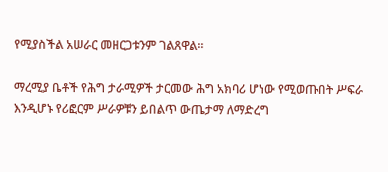የሚያስችል አሠራር መዘርጋቱንም ገልጸዋል።

ማረሚያ ቤቶች የሕግ ታራሚዎች ታርመው ሕግ አክባሪ ሆነው የሚወጡበት ሥፍራ እንዲሆኑ የሪፎርም ሥራዎቹን ይበልጥ ውጤታማ ለማድረግ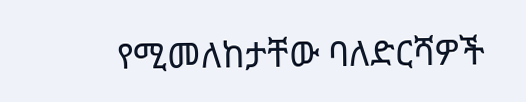የሚመለከታቸው ባለድርሻዎች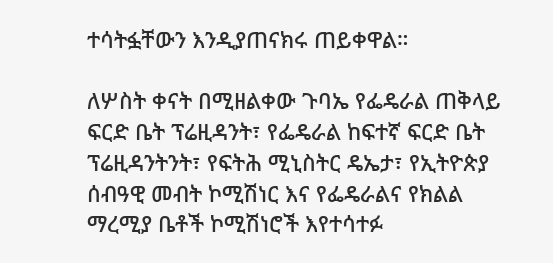ተሳትፏቸውን እንዲያጠናክሩ ጠይቀዋል።

ለሦስት ቀናት በሚዘልቀው ጉባኤ የፌዴራል ጠቅላይ ፍርድ ቤት ፕሬዚዳንት፣ የፌዴራል ከፍተኛ ፍርድ ቤት ፕሬዚዳንትንት፣ የፍትሕ ሚኒስትር ዴኤታ፣ የኢትዮጵያ ሰብዓዊ መብት ኮሚሽነር እና የፌዴራልና የክልል ማረሚያ ቤቶች ኮሚሽነሮች እየተሳተፉ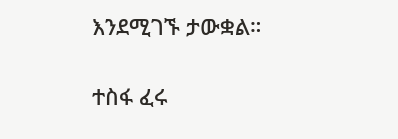እንደሚገኙ ታውቋል።

ተስፋ ፈሩ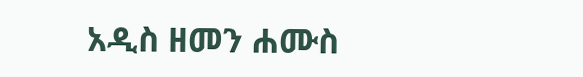አዲስ ዘመን ሐሙስ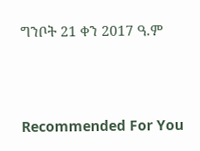ግንቦት 21 ቀን 2017 ዓ.ም



Recommended For You